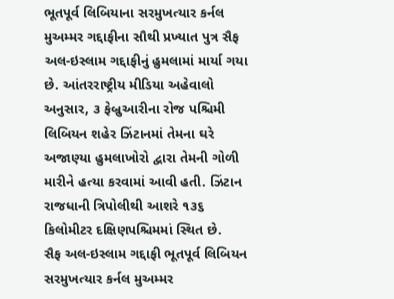ભૂતપૂર્વ લિબિયાના સરમુખત્યાર કર્નલ મુઅમ્મર ગદ્દાફીના સૌથી પ્રખ્યાત પુત્ર સૈફ અલ-ઇસ્લામ ગદ્દાફીનું હુમલામાં માર્યા ગયા છે. આંતરરાષ્ટ્રીય મીડિયા અહેવાલો અનુસાર, ૩ ફેબ્રુઆરીના રોજ પશ્ચિમી લિબિયન શહેર ઝિંટાનમાં તેમના ઘરે અજાણ્યા હુમલાખોરો દ્વારા તેમની ગોળી મારીને હત્યા કરવામાં આવી હતી. ઝિંટાન રાજધાની ત્રિપોલીથી આશરે ૧૩૬ કિલોમીટર દક્ષિણપશ્ચિમમાં સ્થિત છે.
સૈફ અલ-ઇસ્લામ ગદ્દાફી ભૂતપૂર્વ લિબિયન સરમુખત્યાર કર્નલ મુઅમ્મર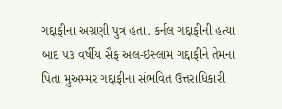ગદ્દાફીના અગ્રણી પુત્ર હતા. કર્નલ ગદ્દાફીની હત્યા બાદ ૫૩ વર્ષીય સૈફ અલ-ઇસ્લામ ગદ્દાફીને તેમના પિતા મુઅમ્મર ગદ્દાફીના સંભવિત ઉત્તરાધિકારી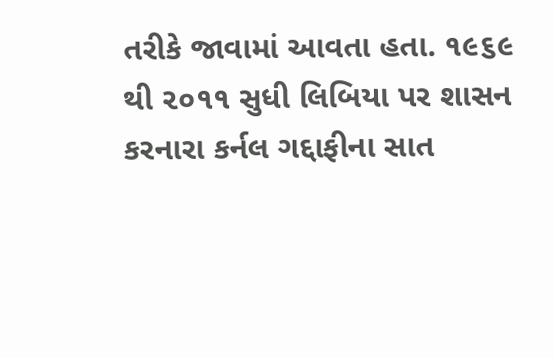તરીકે જાવામાં આવતા હતા. ૧૯૬૯ થી ૨૦૧૧ સુધી લિબિયા પર શાસન કરનારા કર્નલ ગદ્દાફીના સાત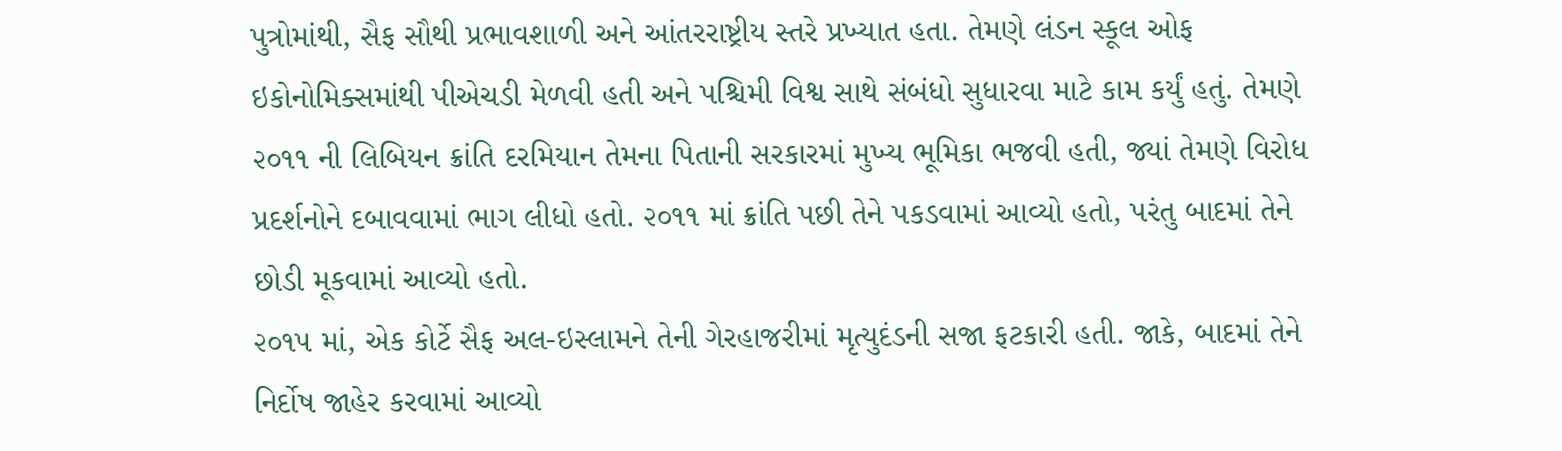પુત્રોમાંથી, સૈફ સૌથી પ્રભાવશાળી અને આંતરરાષ્ટ્રીય સ્તરે પ્રખ્યાત હતા. તેમણે લંડન સ્કૂલ ઓફ ઇકોનોમિક્સમાંથી પીએચડી મેળવી હતી અને પશ્ચિમી વિશ્વ સાથે સંબંધો સુધારવા માટે કામ કર્યું હતું. તેમણે ૨૦૧૧ ની લિબિયન ક્રાંતિ દરમિયાન તેમના પિતાની સરકારમાં મુખ્ય ભૂમિકા ભજવી હતી, જ્યાં તેમણે વિરોધ પ્રદર્શનોને દબાવવામાં ભાગ લીધો હતો. ૨૦૧૧ માં ક્રાંતિ પછી તેને પકડવામાં આવ્યો હતો, પરંતુ બાદમાં તેને છોડી મૂકવામાં આવ્યો હતો.
૨૦૧૫ માં, એક કોર્ટે સૈફ અલ-ઇસ્લામને તેની ગેરહાજરીમાં મૃત્યુદંડની સજા ફટકારી હતી. જાકે, બાદમાં તેને નિર્દોષ જાહેર કરવામાં આવ્યો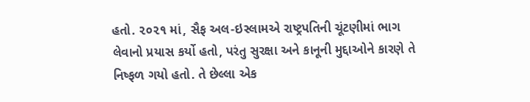હતો. ૨૦૨૧ માં, સૈફ અલ-ઇસ્લામએ રાષ્ટ્રપતિની ચૂંટણીમાં ભાગ લેવાનો પ્રયાસ કર્યો હતો, પરંતુ સુરક્ષા અને કાનૂની મુદ્દાઓને કારણે તે નિષ્ફળ ગયો હતો. તે છેલ્લા એક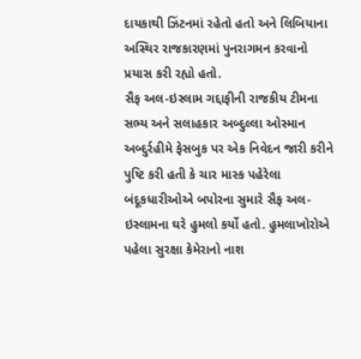દાયકાથી ઝિંટનમાં રહેતો હતો અને લિબિયાના અસ્થિર રાજકારણમાં પુનરાગમન કરવાનો પ્રયાસ કરી રહ્યો હતો.
સૈફ અલ-ઇસ્લામ ગદ્દાફીની રાજકીય ટીમના સભ્ય અને સલાહકાર અબ્દુલ્લા ઓસ્માન અબ્દુર્રહીમે ફેસબુક પર એક નિવેદન જારી કરીને પુષ્ટિ કરી હતી કે ચાર માસ્ક પહેરેલા બંદૂકધારીઓએ બપોરના સુમારે સૈફ અલ-ઇસ્લામના ઘરે હુમલો કર્યો હતો. હુમલાખોરોએ પહેલા સુરક્ષા કેમેરાનો નાશ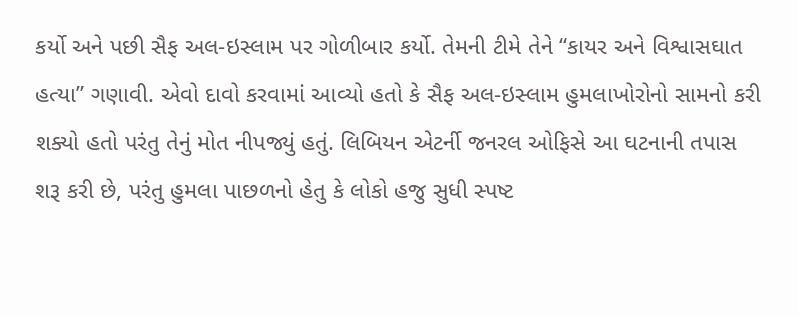કર્યો અને પછી સૈફ અલ-ઇસ્લામ પર ગોળીબાર કર્યો. તેમની ટીમે તેને “કાયર અને વિશ્વાસઘાત હત્યા” ગણાવી. એવો દાવો કરવામાં આવ્યો હતો કે સૈફ અલ-ઇસ્લામ હુમલાખોરોનો સામનો કરી શક્યો હતો પરંતુ તેનું મોત નીપજ્યું હતું. લિબિયન એટર્ની જનરલ ઓફિસે આ ઘટનાની તપાસ શરૂ કરી છે, પરંતુ હુમલા પાછળનો હેતુ કે લોકો હજુ સુધી સ્પષ્ટ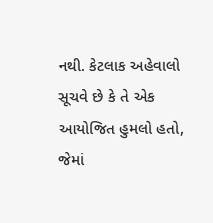નથી. કેટલાક અહેવાલો સૂચવે છે કે તે એક આયોજિત હુમલો હતો, જેમાં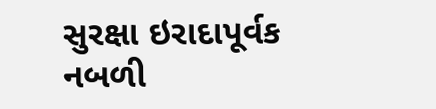સુરક્ષા ઇરાદાપૂર્વક નબળી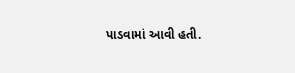પાડવામાં આવી હતી.